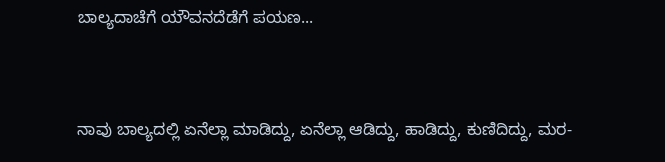ಬಾಲ್ಯದಾಚೆಗೆ ಯೌವನದೆಡೆಗೆ ಪಯಣ...


ನಾವು ಬಾಲ್ಯದಲ್ಲಿ ಏನೆಲ್ಲಾ ಮಾಡಿದ್ದು, ಏನೆಲ್ಲಾ ಆಡಿದ್ದು, ಹಾಡಿದ್ದು, ಕುಣಿದಿದ್ದು, ಮರ-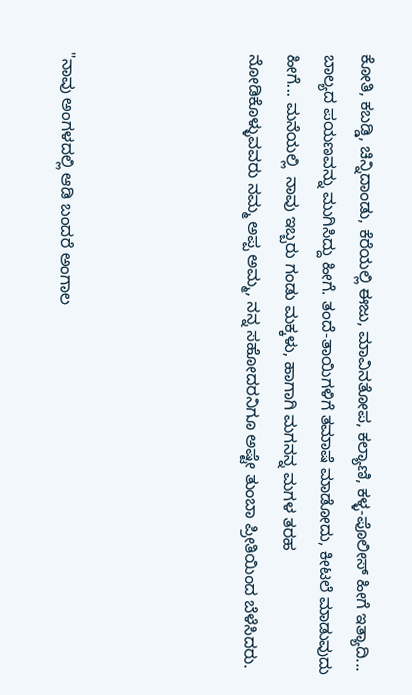ಕೋತಿ, ಕಬಡ್ಡಿ, ಚಿನ್ನಿದಾಂಡು, ಕೆರೆಯಲ್ಲಿ ಈಜು, ಮಾವಿನತೋಪ, ಕಲ್ಯಾಣಿ, ಕಳ್ಳ-ಪೊಲೀಸ್ ಹೀಗೆ ಇತ್ಯಾದಿ... ಬಾಲ್ಯದ ಪಯಣವನ್ನು ಮುಗಿಸಿದ್ದು ಹೀಗೆ. ತಂದೆ-ತಾಯಿಗಳಿಗೆ ತಮಾಷೆ ಮಾಡೋದು, ಕೀಟಲೆ ಮಾಡುವುದು ಹೀಗೆ... ಮನೆಯಲ್ಲಿ  ನಾವು ಇಬ್ಬರು ಗಂಡು ಮಕ್ಕಳು, ಹಾಗಾಗಿ ಮಗನನ್ನ ಮಗಳ ತರಹ ನೋಡಿಕೊಳ್ಳುವವರು ನಮ್ಮ ಅಪ್ಪ ಅಮ್ಮ, ನನ್ನ ಸಹೋದರನಿಗೂ ಅಷ್ಟೇ ತುಂಬಾ ಪ್ರೀತಿಯಿಂದ ಬೆಳೆಸಿದರು.




"ನಾವು ಅಂಗಳದಲ್ಲಿ ಆಡಿ ಬಂದರೆ ಅಂಗಾಲ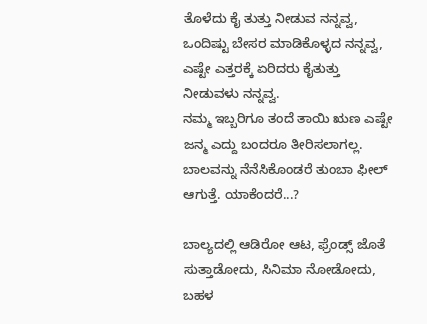ತೊಳೆದು ಕೈ ತುತ್ತು ನೀಡುವ ನನ್ನವ್ವ, ಒಂದಿಷ್ಟು ಬೇಸರ ಮಾಡಿಕೊಳ್ಳದ ನನ್ನವ್ವ, ಎಷ್ಟೇ ಎತ್ತರಕ್ಕೆ ಏರಿದರು ಕೈತುತ್ತು ನೀಡುವಳು ನನ್ನವ್ವ.
ನಮ್ಮ ಇಬ್ಬರಿಗೂ ತಂದೆ ತಾಯಿ ಋಣ ಎಷ್ಟೇ ಜನ್ಮ ಎದ್ದು ಬಂದರೂ ತೀರಿಸಲಾಗಲ್ಲ. ಬಾಲವನ್ನು ನೆನೆಸಿಕೊಂಡರೆ ತುಂಬಾ ಫೀಲ್ ಆಗುತ್ತೆ. ಯಾಕೆಂದರೆ...?

ಬಾಲ್ಯದಲ್ಲಿ ಆಡಿರೋ ಆಟ, ಫ್ರೆಂಡ್ಸ್ ಜೊತೆ ಸುತ್ತಾಡೋದು, ಸಿನಿಮಾ ನೋಡೋದು, ಬಹಳ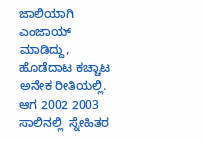ಜಾಲಿಯಾಗಿ ಎಂಜಾಯ್ ಮಾಡಿದ್ದು, ಹೊಡೆದಾಟ ಕಚ್ಚಾಟ ಅನೇಕ ರೀತಿಯಲ್ಲಿ. ಆಗ 2002 2003 ಸಾಲಿನಲ್ಲಿ  ಸ್ನೇಹಿತರ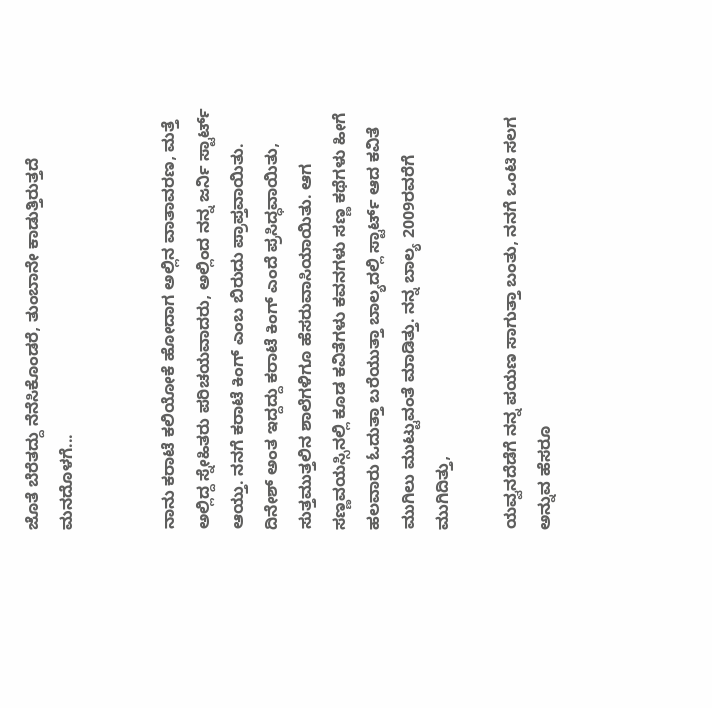ಜೊತೆ ಬೆರೆತದ್ದು ನೆನೆಸಿಕೊಂಡರೆ, ತುಂಬಾನೇ ಕಾಡುತ್ತಿರುತ್ತದೆ ಮನದೊಳಗೆ...


ನಾನು ಕರಾಟೆ ಕಲಿಯೋಕೆ ಹೋದಾಗ ಅಲ್ಲಿನ ವಾತಾವರಣ, ಮತ್ತೆ ಅಲ್ಲಿದ್ದ ಸ್ನೇಹಿತರು ಪರಿಚಯವಾದರು, ಅಲ್ಲಿಂದ ನನ್ನ ಜರ್ನಿ ಸ್ಟಾರ್ಟ್ ಆಯ್ತು. ನನಗೆ ಕರಾಟೆ ಕಿಂಗ್ ಎಂಬ ಬಿರುದು ಪ್ರಾಪ್ತವಾಯಿತು. ದಿನೇಶ್ ಅಂತ ಇದ್ದದ್ದು ಕರಾಟೆ ಕಿಂಗ್ ಎಂದೆ ಪ್ರಸಿದ್ಧವಾಯಿತು, ಸುತ್ತಮುತ್ತಲಿನ ಶಾಲೆಗಳಿಗೂ ಹೆಸರುವಾಸಿಯಾಯಿತು‌. ಆಗ ಸಣ್ಣವಯಸ್ಸಿನಲ್ಲಿ ಕೂಡ ಕವಿತೆಗಳು ಕವನಗಳು ಸಣ್ಣ ಕಥೆಗಳು ಹೀಗೆ ಹಲವಾರು ಓದುತ್ತಾ ಬರೆಯುತ್ತಾ ಬಾಲ್ಯದಲ್ಲಿ ಸ್ಟಾರ್ಟ್ ಆದ ಕವಿತೆ ಮುಗಿಲು ಮುಟ್ಟುವಂತೆ ಮಾಡಿತ್ತು. ನನ್ನ ಬಾಲ್ಯ 2009ರವರೆಗೆ ಮುಗಿದಿತ್ತು,

ಯವ್ವನದೆಡೆಗೆ ನನ್ನ ಪಯಣ ಸಾಗುತ್ತಾ ಬಂತು, ನನಗೆ ಒಂಟಿ ಸಲಗ ಅನ್ನುವ ಹೆಸರೂ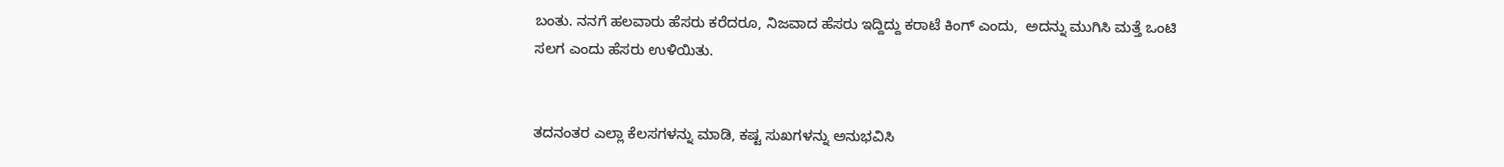ಬಂತು. ನನಗೆ ಹಲವಾರು ಹೆಸರು ಕರೆದರೂ, ನಿಜವಾದ ಹೆಸರು ಇದ್ದಿದ್ದು ಕರಾಟೆ ಕಿಂಗ್ ಎಂದು,  ಅದನ್ನು ಮುಗಿಸಿ ಮತ್ತೆ ಒಂಟಿ ಸಲಗ ಎಂದು ಹೆಸರು ಉಳಿಯಿತು.


ತದನಂತರ ಎಲ್ಲಾ ಕೆಲಸಗಳನ್ನು ಮಾಡಿ, ಕಷ್ಟ ಸುಖಗಳನ್ನು ಅನುಭವಿಸಿ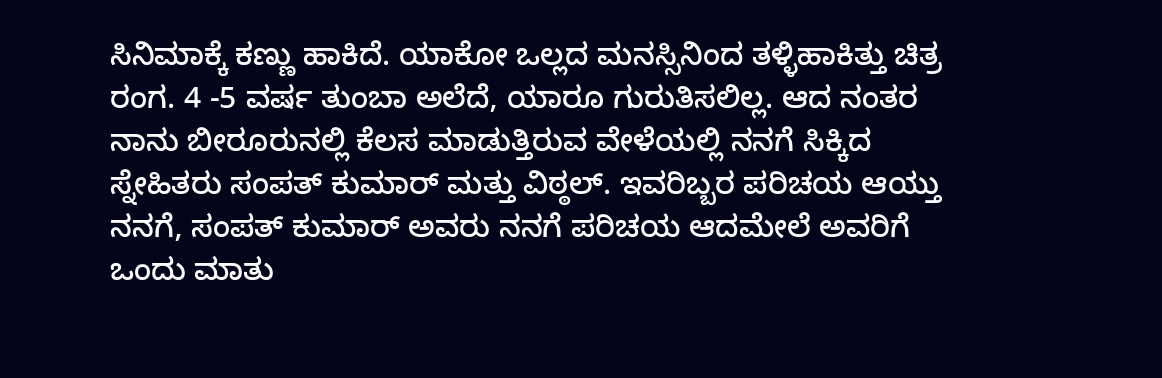ಸಿನಿಮಾಕ್ಕೆ ಕಣ್ಣು ಹಾಕಿದೆ. ಯಾಕೋ ಒಲ್ಲದ ಮನಸ್ಸಿನಿಂದ ತಳ್ಳಿಹಾಕಿತ್ತು ಚಿತ್ರ ರಂಗ. 4 -5 ವರ್ಷ ತುಂಬಾ ಅಲೆದೆ, ಯಾರೂ ಗುರುತಿಸಲಿಲ್ಲ. ಆದ ನಂತರ ನಾನು ಬೀರೂರುನಲ್ಲಿ ಕೆಲಸ ಮಾಡುತ್ತಿರುವ ವೇಳೆಯಲ್ಲಿ ನನಗೆ ಸಿಕ್ಕಿದ ಸ್ನೇಹಿತರು ಸಂಪತ್ ಕುಮಾರ್ ಮತ್ತು ವಿಠ್ಠಲ್. ಇವರಿಬ್ಬರ ಪರಿಚಯ ಆಯ್ತು ನನಗೆ, ಸಂಪತ್ ಕುಮಾರ್ ಅವರು ನನಗೆ ಪರಿಚಯ ಆದಮೇಲೆ ಅವರಿಗೆ ಒಂದು ಮಾತು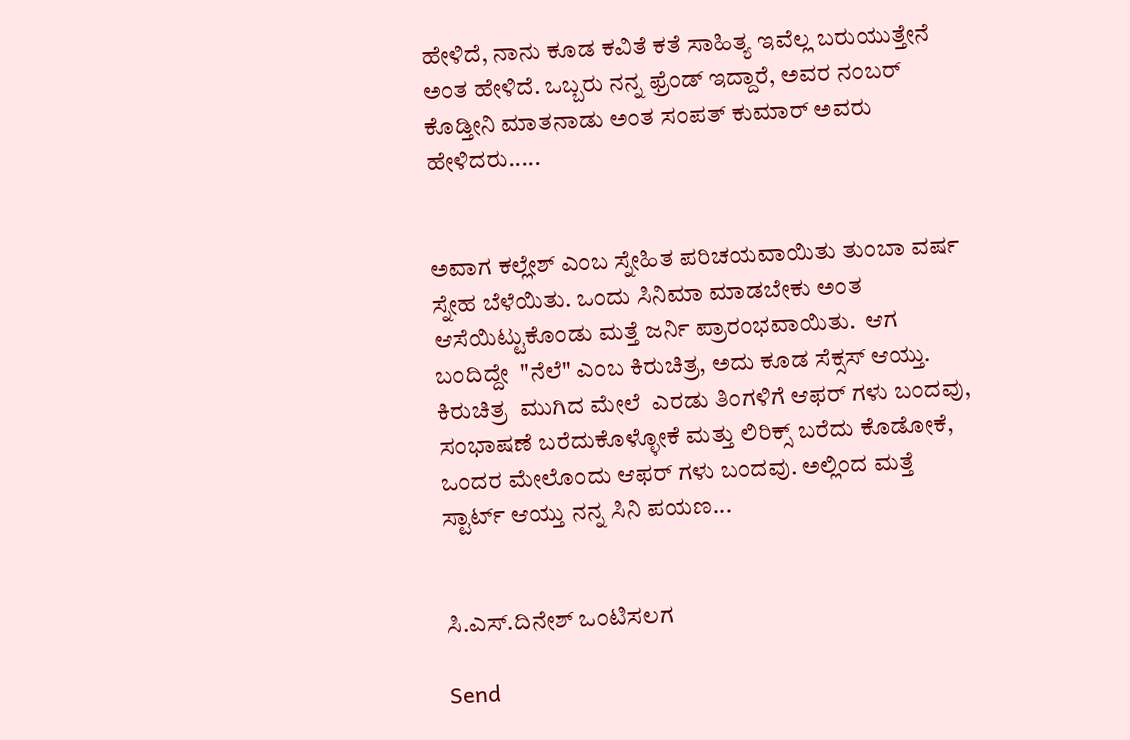ಹೇಳಿದೆ, ನಾನು ಕೂಡ ಕವಿತೆ ಕತೆ ಸಾಹಿತ್ಯ ಇವೆಲ್ಲ ಬರುಯುತ್ತೇನೆ ಅಂತ ಹೇಳಿದೆ. ಒಬ್ಬರು ನನ್ನ ಫ್ರೆಂಡ್ ಇದ್ದಾರೆ, ಅವರ ನಂಬರ್ ಕೊಡ್ತೀನಿ ಮಾತನಾಡು ಅಂತ ಸಂಪತ್ ಕುಮಾರ್ ಅವರು ಹೇಳಿದರು.....


ಅವಾಗ ಕಲ್ಲೇಶ್ ಎಂಬ ಸ್ನೇಹಿತ ಪರಿಚಯವಾಯಿತು ತುಂಬಾ ವರ್ಷ ಸ್ನೇಹ ಬೆಳೆಯಿತು. ಒಂದು ಸಿನಿಮಾ ಮಾಡಬೇಕು ಅಂತ ಆಸೆಯಿಟ್ಟುಕೊಂಡು ಮತ್ತೆ ಜರ್ನಿ ಪ್ರಾರಂಭವಾಯಿತು.  ಆಗ ಬಂದಿದ್ದೇ  "ನೆಲೆ" ಎಂಬ ಕಿರುಚಿತ್ರ, ಅದು ಕೂಡ ಸೆಕ್ಸಸ್ ಆಯ್ತು. ಕಿರುಚಿತ್ರ  ಮುಗಿದ ಮೇಲೆ  ಎರಡು ತಿಂಗಳಿಗೆ ಆಫರ್ ಗಳು ಬಂದವು, ಸಂಭಾಷಣೆ ಬರೆದುಕೊಳ್ಳೋಕೆ ಮತ್ತು ಲಿರಿಕ್ಸ್ ಬರೆದು ಕೊಡೋಕೆ, ಒಂದರ ಮೇಲೊಂದು ಆಫರ್ ಗಳು ಬಂದವು. ಅಲ್ಲಿಂದ ಮತ್ತೆ ಸ್ಟಾರ್ಟ್ ಆಯ್ತು ನನ್ನ ಸಿನಿ ಪಯಣ...


ಸಿ.ಎಸ್.ದಿನೇಶ್ ಒಂಟಿಸಲಗ

Send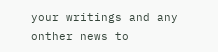your writings and any onther news to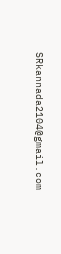SRkannada2104@gmail.com